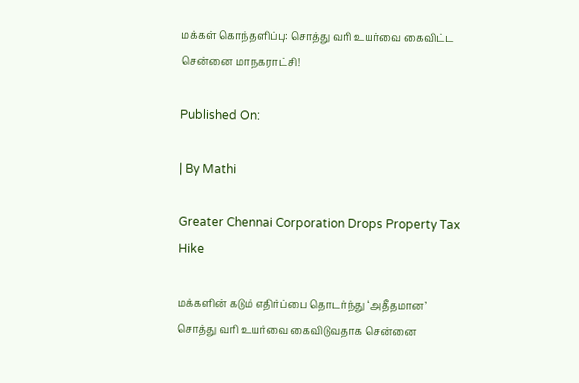மக்கள் கொந்தளிப்பு: சொத்து வரி உயர்வை கைவிட்ட சென்னை மாநகராட்சி!

Published On:

| By Mathi

Greater Chennai Corporation Drops Property Tax Hike

மக்களின் கடும் எதிர்ப்பை தொடர்ந்து ‘அதீதமான’ சொத்து வரி உயர்வை கைவிடுவதாக சென்னை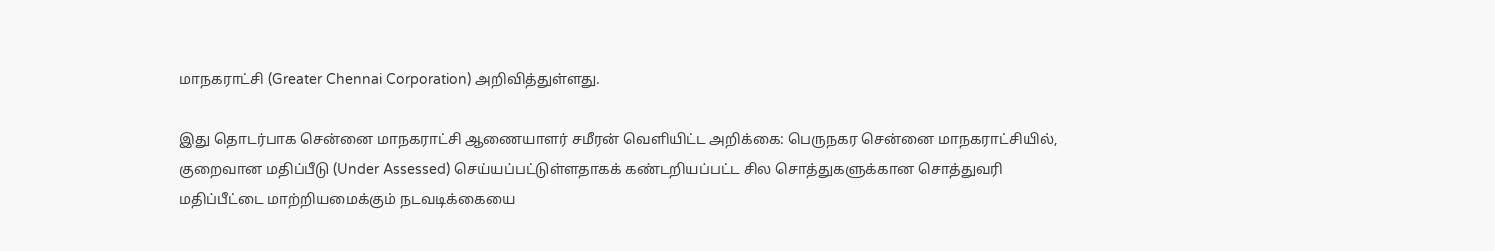மாநகராட்சி (Greater Chennai Corporation) அறிவித்துள்ளது.

இது தொடர்பாக சென்னை மாநகராட்சி ஆணையாளர் சமீரன் வெளியிட்ட அறிக்கை: பெருநகர சென்னை மாநகராட்சியில், குறைவான மதிப்பீடு (Under Assessed) செய்யப்பட்டுள்ளதாகக் கண்டறியப்பட்ட சில சொத்துகளுக்கான சொத்துவரி மதிப்பீட்டை மாற்றியமைக்கும் நடவடிக்கையை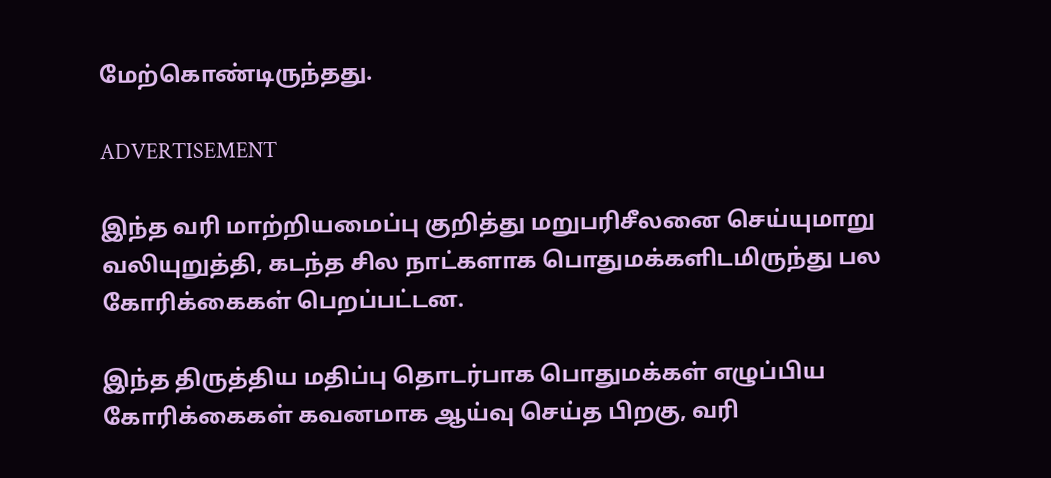மேற்கொண்டிருந்தது.

ADVERTISEMENT

இந்த வரி மாற்றியமைப்பு குறித்து மறுபரிசீலனை செய்யுமாறு வலியுறுத்தி, கடந்த சில நாட்களாக பொதுமக்களிடமிருந்து பல கோரிக்கைகள் பெறப்பட்டன.

இந்த திருத்திய மதிப்பு தொடர்பாக பொதுமக்கள் எழுப்பிய கோரிக்கைகள் கவனமாக ஆய்வு செய்த பிறகு, வரி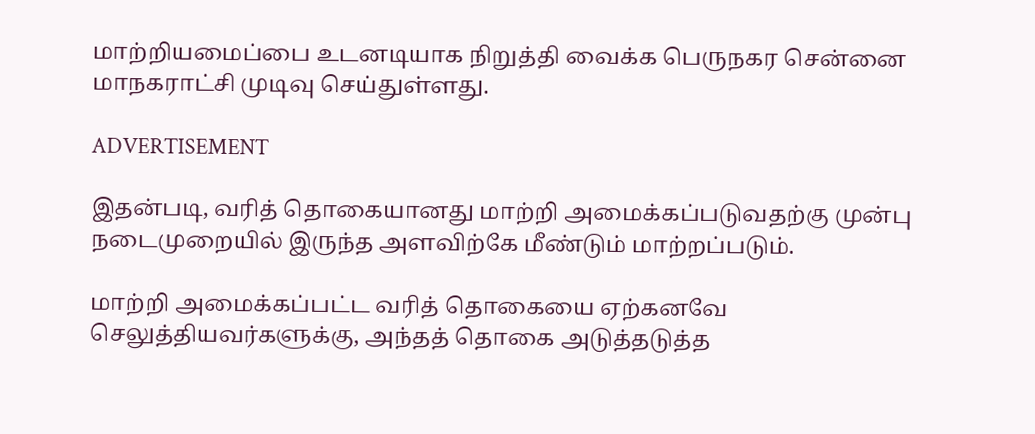மாற்றியமைப்பை உடனடியாக நிறுத்தி வைக்க பெருநகர சென்னை மாநகராட்சி முடிவு செய்துள்ளது.

ADVERTISEMENT

இதன்படி, வரித் தொகையானது மாற்றி அமைக்கப்படுவதற்கு முன்பு நடைமுறையில் இருந்த அளவிற்கே மீண்டும் மாற்றப்படும்.

மாற்றி அமைக்கப்பட்ட வரித் தொகையை ஏற்கனவே செலுத்தியவர்களுக்கு, அந்தத் தொகை அடுத்தடுத்த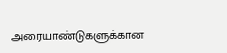அரையாண்டுகளுக்கான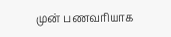முன் பணவரியாக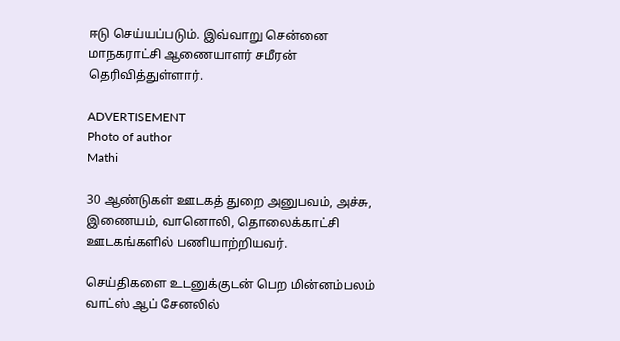ஈடு செய்யப்படும். இவ்வாறு சென்னை மாநகராட்சி ஆணையாளர் சமீரன் தெரிவித்துள்ளார்.

ADVERTISEMENT
Photo of author
Mathi

30 ஆண்டுகள் ஊடகத் துறை அனுபவம், அச்சு, இணையம், வானொலி, தொலைக்காட்சி ஊடகங்களில் பணியாற்றியவர்.

செய்திகளை உடனுக்குடன் பெற மின்னம்பலம் வாட்ஸ் ஆப் சேனலில்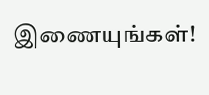இணையுங்கள்!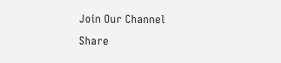Join Our Channel
Share